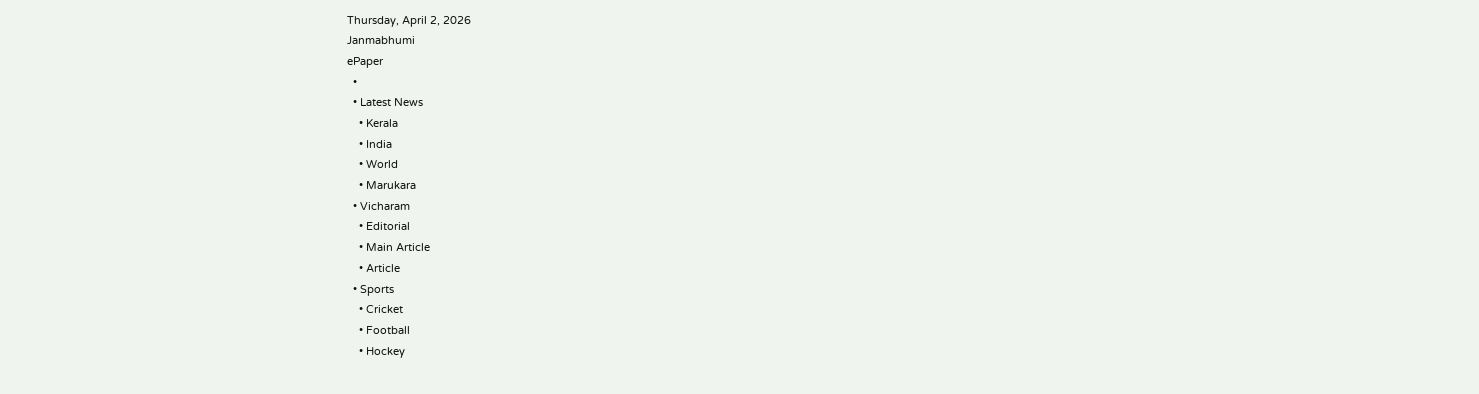Thursday, April 2, 2026
Janmabhumi
ePaper
  •
  • Latest News
    • Kerala
    • India
    • World
    • Marukara
  • Vicharam
    • Editorial
    • Main Article
    • Article
  • Sports
    • Cricket
    • Football
    • Hockey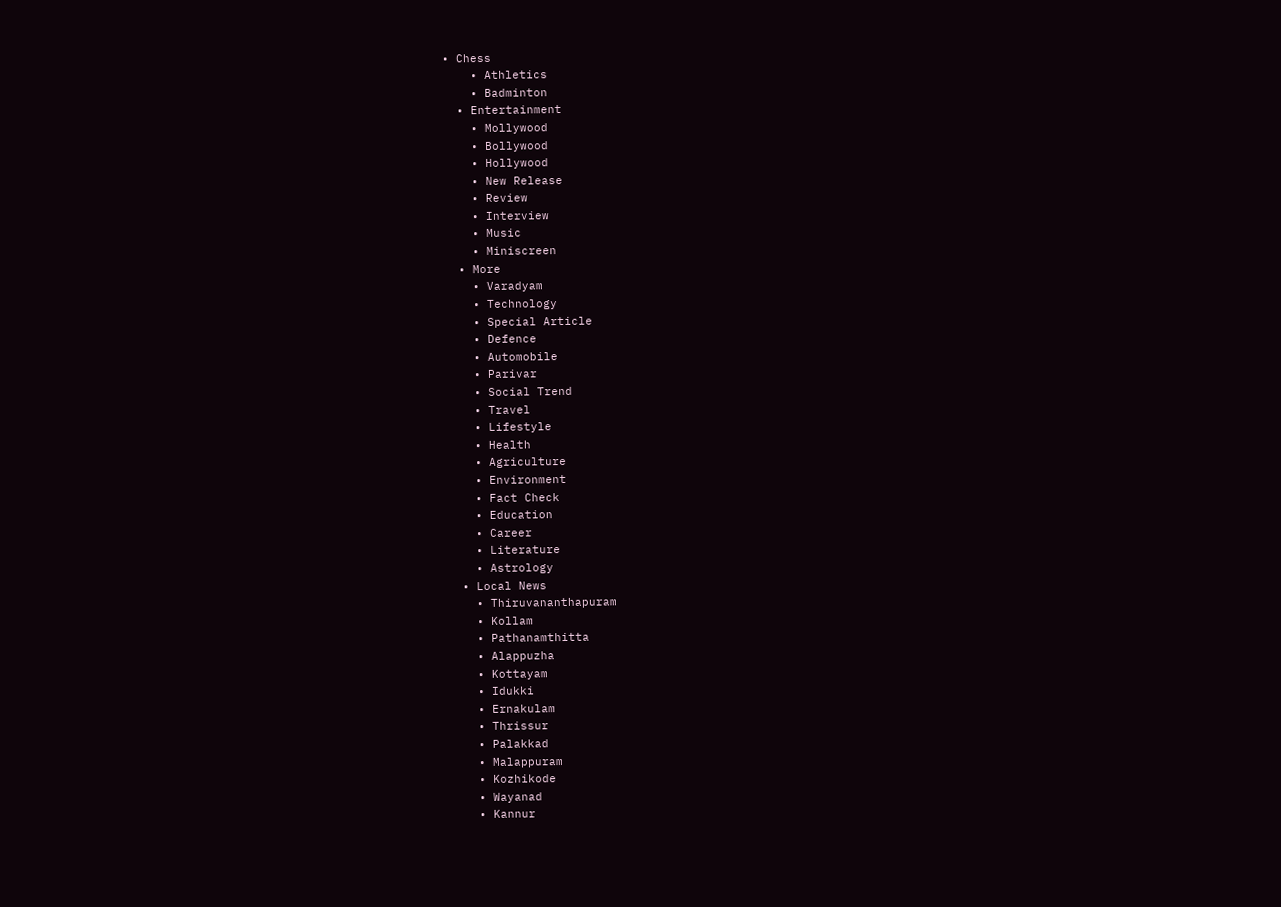• Chess
    • Athletics
    • Badminton
  • Entertainment
    • Mollywood
    • Bollywood
    • Hollywood
    • New Release
    • Review
    • Interview
    • Music
    • Miniscreen
  • More
    • Varadyam
    • Technology
    • Special Article
    • Defence
    • Automobile
    • Parivar
    • Social Trend
    • Travel
    • Lifestyle
    • Health
    • Agriculture
    • Environment
    • Fact Check
    • Education
    • Career
    • Literature
    • Astrology
  • Local News
    • Thiruvananthapuram
    • Kollam
    • Pathanamthitta
    • Alappuzha
    • Kottayam
    • Idukki
    • Ernakulam
    • Thrissur
    • Palakkad
    • Malappuram
    • Kozhikode
    • Wayanad
    • Kannur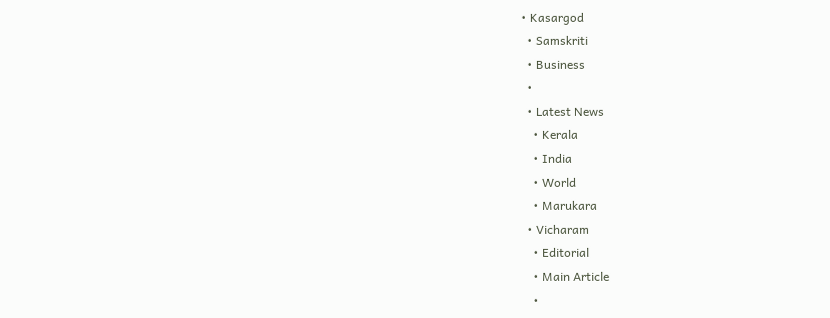• Kasargod
  • Samskriti
  • Business
  •
  • Latest News
    • Kerala
    • India
    • World
    • Marukara
  • Vicharam
    • Editorial
    • Main Article
    •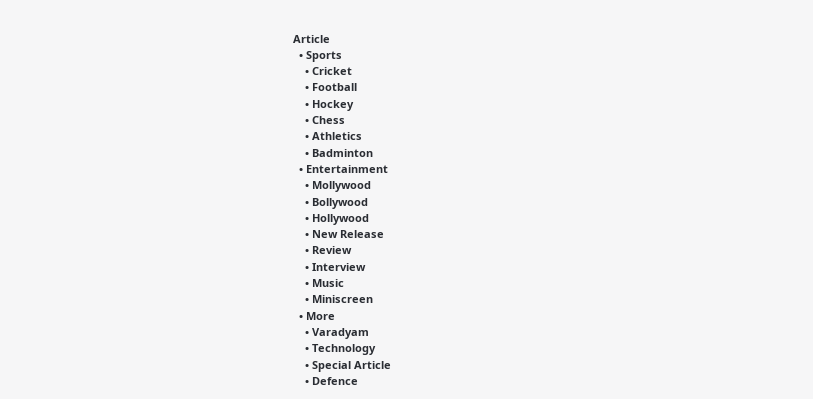Article
  • Sports
    • Cricket
    • Football
    • Hockey
    • Chess
    • Athletics
    • Badminton
  • Entertainment
    • Mollywood
    • Bollywood
    • Hollywood
    • New Release
    • Review
    • Interview
    • Music
    • Miniscreen
  • More
    • Varadyam
    • Technology
    • Special Article
    • Defence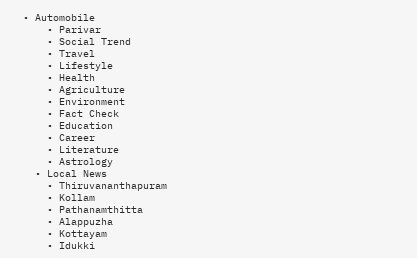• Automobile
    • Parivar
    • Social Trend
    • Travel
    • Lifestyle
    • Health
    • Agriculture
    • Environment
    • Fact Check
    • Education
    • Career
    • Literature
    • Astrology
  • Local News
    • Thiruvananthapuram
    • Kollam
    • Pathanamthitta
    • Alappuzha
    • Kottayam
    • Idukki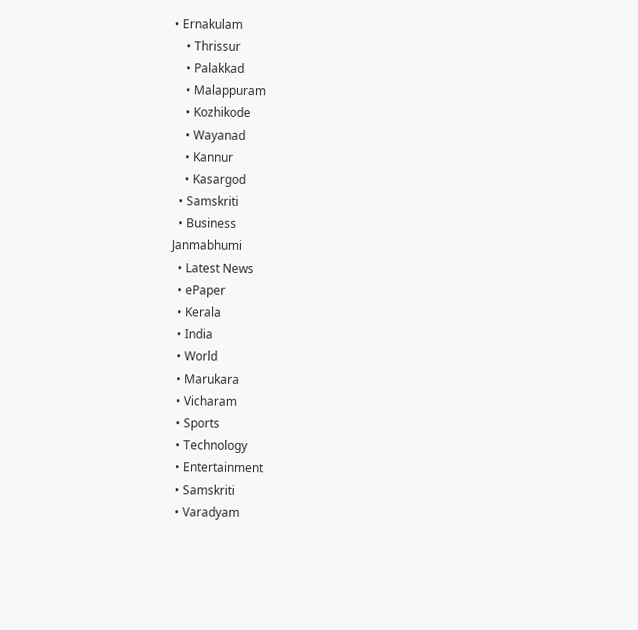• Ernakulam
    • Thrissur
    • Palakkad
    • Malappuram
    • Kozhikode
    • Wayanad
    • Kannur
    • Kasargod
  • Samskriti
  • Business
Janmabhumi
  • Latest News
  • ePaper
  • Kerala
  • India
  • World
  • Marukara
  • Vicharam
  • Sports
  • Technology
  • Entertainment
  • Samskriti
  • Varadyam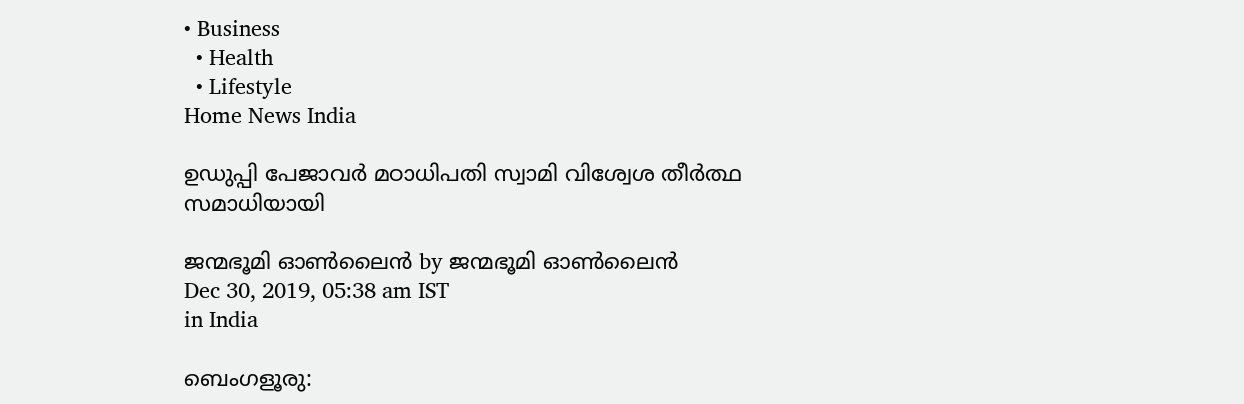• Business
  • Health
  • Lifestyle
Home News India

ഉഡുപ്പി പേജാവര്‍ മഠാധിപതി സ്വാമി വിശ്വേശ തീര്‍ത്ഥ സമാധിയായി

ജന്മഭൂമി ഓണ്‍ലൈന്‍ by ജന്മഭൂമി ഓണ്‍ലൈന്‍
Dec 30, 2019, 05:38 am IST
in India

ബെംഗളൂരു: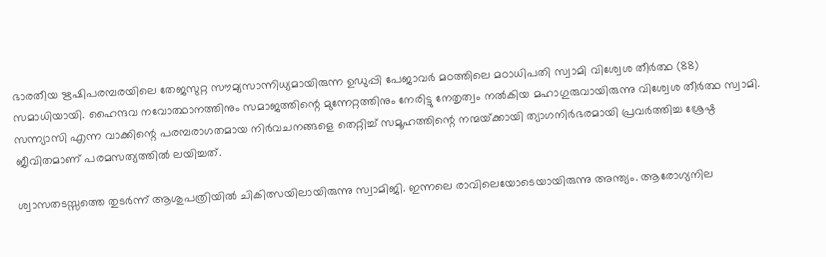ഭാരതീയ ഋഷിപരമ്പരയിലെ തേജസുറ്റ സൗമ്യസാന്നിധ്യമായിരുന്ന ഉഡുപ്പി പേജാവര്‍ മഠത്തിലെ മഠാധിപതി സ്വാമി വിശ്വേശ തീര്‍ത്ഥ (88) സമാധിയായി. ഹൈന്ദവ നവോത്ഥാനത്തിനും സമാജത്തിന്റെ മുന്നേറ്റത്തിനും നേരിട്ടു നേതൃത്വം നല്‍കിയ മഹാഗുരുവായിരുന്നു വിശ്വേശ തീര്‍ത്ഥ സ്വാമി. സന്ന്യാസി എന്ന വാക്കിന്റെ പരമ്പരാഗതമായ നിര്‍വചനങ്ങളെ തെറ്റിച്ച് സമൂഹത്തിന്റെ നന്മയ്‌ക്കായി ത്യാഗനിര്‍ഭരമായി പ്രവര്‍ത്തിച്ച ശ്രേഷ്ഠ ജീവിതമാണ് പരമസത്യത്തില്‍ ലയിച്ചത്.

ശ്വാസതടസ്സത്തെ തുടര്‍ന്ന് ആശുപത്രിയില്‍ ചികിത്സയിലായിരുന്നു സ്വാമിജി. ഇന്നലെ രാവിലെയോടെയായിരുന്നു അന്ത്യം. ആരോഗ്യനില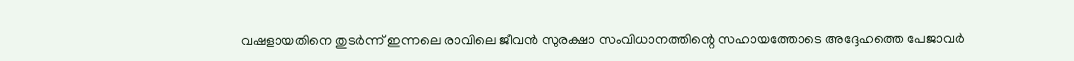വഷളായതിനെ തുടര്‍ന്ന് ഇന്നലെ രാവിലെ ജീവന്‍ സുരക്ഷാ സംവിധാനത്തിന്റെ സഹായത്തോടെ അദ്ദേഹത്തെ പേജാവര്‍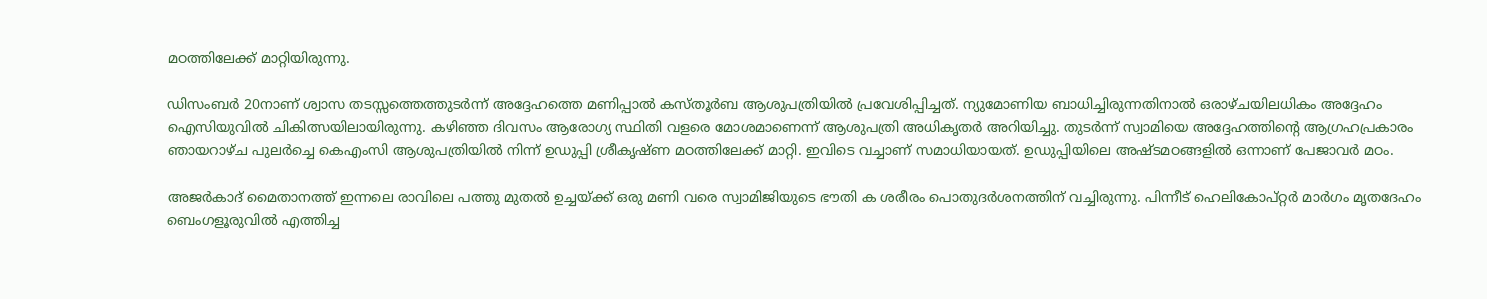മഠത്തിലേക്ക് മാറ്റിയിരുന്നു.

ഡിസംബര്‍ 20നാണ് ശ്വാസ തടസ്സത്തെത്തുടര്‍ന്ന് അദ്ദേഹത്തെ മണിപ്പാല്‍ കസ്തൂര്‍ബ ആശുപത്രിയില്‍ പ്രവേശിപ്പിച്ചത്. ന്യുമോണിയ ബാധിച്ചിരുന്നതിനാല്‍ ഒരാഴ്ചയിലധികം അദ്ദേഹം ഐസിയുവില്‍ ചികിത്സയിലായിരുന്നു. കഴിഞ്ഞ ദിവസം ആരോഗ്യ സ്ഥിതി വളരെ മോശമാണെന്ന് ആശുപത്രി അധികൃതര്‍ അറിയിച്ചു. തുടര്‍ന്ന് സ്വാമിയെ അദ്ദേഹത്തിന്റെ ആഗ്രഹപ്രകാരം ഞായറാഴ്ച പുലര്‍ച്ചെ കെഎംസി ആശുപത്രിയില്‍ നിന്ന് ഉഡുപ്പി ശ്രീകൃഷ്ണ മഠത്തിലേക്ക് മാറ്റി. ഇവിടെ വച്ചാണ് സമാധിയായത്. ഉഡുപ്പിയിലെ അഷ്ടമഠങ്ങളില്‍ ഒന്നാണ് പേജാവര്‍ മഠം.

അജര്‍കാദ് മൈതാനത്ത് ഇന്നലെ രാവിലെ പത്തു മുതല്‍ ഉച്ചയ്‌ക്ക് ഒരു മണി വരെ സ്വാമിജിയുടെ ഭൗതി ക ശരീരം പൊതുദര്‍ശനത്തിന് വച്ചിരുന്നു. പിന്നീട് ഹെലികോപ്റ്റര്‍ മാര്‍ഗം മൃതദേഹം ബെംഗളൂരുവില്‍ എത്തിച്ച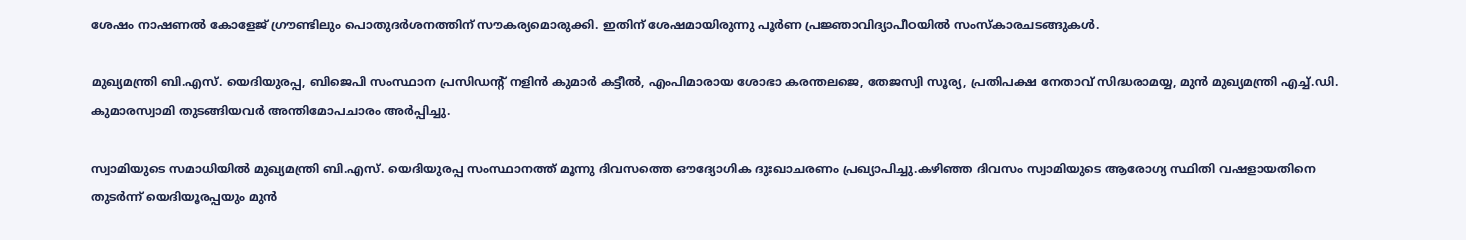ശേഷം നാഷണല്‍ കോളേജ് ഗ്രൗണ്ടിലും പൊതുദര്‍ശനത്തിന് സൗകര്യമൊരുക്കി. ഇതിന് ശേഷമായിരുന്നു പൂര്‍ണ പ്രജ്ഞാവിദ്യാപീഠയില്‍ സംസ്‌കാരചടങ്ങുകള്‍.

മുഖ്യമന്ത്രി ബി.എസ്. യെദിയുരപ്പ, ബിജെപി സംസ്ഥാന പ്രസിഡന്റ് നളിന്‍ കുമാര്‍ കട്ടീല്‍, എംപിമാരായ ശോഭാ കരന്തലജെ, തേജസ്വി സൂര്യ, പ്രതിപക്ഷ നേതാവ് സിദ്ധരാമയ്യ, മുന്‍ മുഖ്യമന്ത്രി എച്ച്.ഡി. കുമാരസ്വാമി തുടങ്ങിയവര്‍ അന്തിമോപചാരം അര്‍പ്പിച്ചു.

സ്വാമിയുടെ സമാധിയില്‍ മുഖ്യമന്ത്രി ബി.എസ്. യെദിയുരപ്പ സംസ്ഥാനത്ത് മൂന്നു ദിവസത്തെ ഔദ്യോഗിക ദുഃഖാചരണം പ്രഖ്യാപിച്ചു.കഴിഞ്ഞ ദിവസം സ്വാമിയുടെ ആരോഗ്യ സ്ഥിതി വഷളായതിനെ തുടര്‍ന്ന് യെദിയൂരപ്പയും മുന്‍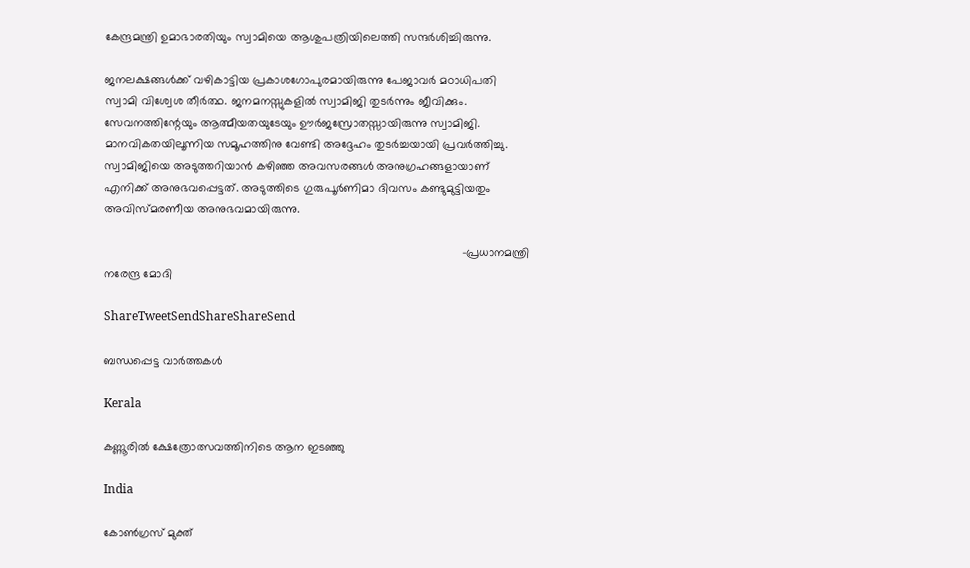കേന്ദ്രമന്ത്രി ഉമാഭാരതിയും സ്വാമിയെ ആശുപത്രിയിലെത്തി സന്ദര്‍ശിച്ചിരുന്നു.

ജനലക്ഷങ്ങള്‍ക്ക് വഴികാട്ടിയ പ്രകാശഗോപുരമായിരുന്നു പേജാവര്‍ മഠാധിപതി സ്വാമി വിശ്വേശ തീര്‍ത്ഥ. ജനമനസ്സുകളില്‍ സ്വാമിജി തുടര്‍ന്നും ജീവിക്കും. സേവനത്തിന്റേയും ആത്മീയതയുടേയും ഊര്‍ജസ്രോതസ്സായിരുന്നു സ്വാമിജി. മാനവികതയിലൂന്നിയ സമൂഹത്തിനു വേണ്ടി അദ്ദേഹം തുടര്‍ച്ചയായി പ്രവര്‍ത്തിച്ചു. സ്വാമിജിയെ അടുത്തറിയാന്‍ കഴിഞ്ഞ അവസരങ്ങള്‍ അനുഗ്രഹങ്ങളായാണ് എനിക്ക് അനുഭവപ്പെട്ടത്. അടുത്തിടെ ഗുരുപൂര്‍ണിമാ ദിവസം കണ്ടുമുട്ടിയതും അവിസ്മരണീയ അനുഭവമായിരുന്നു.

                                                                                                             -പ്രധാനമന്ത്രി നരേന്ദ്ര മോദി

ShareTweetSendShareShareSend

ബന്ധപ്പെട്ട വാര്‍ത്തകള്‍

Kerala

കണ്ണൂരില്‍ ക്ഷേത്രോത്സവത്തിനിടെ ആന ഇടഞ്ഞു

India

കോണ്‍ഗ്രസ് മുക്ത്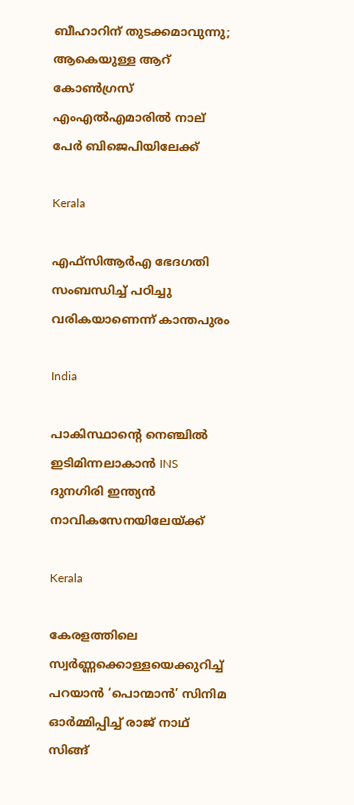ബീഹാറിന് തുടക്കമാവുന്നു; ആകെയുള്ള ആറ് കോണ്‍ഗ്രസ്  എംഎല്‍എമാരില്‍ നാല് പേര്‍ ബിജെപിയിലേക്ക്

Kerala

എഫ്സിആര്‍എ ഭേദഗതി സംബന്ധിച്ച് പഠിച്ചു വരികയാണെന്ന് കാന്തപുരം

India

പാകിസ്ഥാന്റെ നെഞ്ചിൽ ഇടിമിന്നലാകാൻ INS ദുനഗിരി ഇന്ത്യൻ നാവികസേനയിലേയ്‌ക്ക്

Kerala

കേരളത്തിലെ സ്വര്‍ണ്ണക്കൊള്ളയെക്കുറിച്ച് പറയാന്‍ ‘പൊന്മാന്‍’ സിനിമ ഓര്‍മ്മിപ്പിച്ച് രാജ് നാഥ് സിങ്ങ്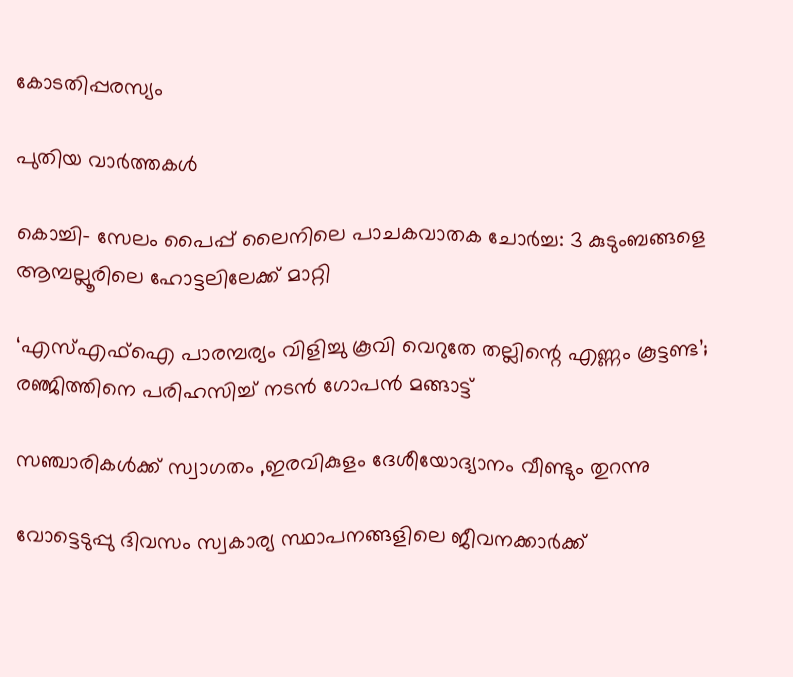കോടതിപ്പരസ്യം

പുതിയ വാര്‍ത്തകള്‍

കൊച്ചി- സേലം പൈപ്പ് ലൈനിലെ പാചകവാതക ചോര്‍ച്ച: 3 കുടുംബങ്ങളെ ആമ്പല്ലൂരിലെ ഹോട്ടലിലേക്ക് മാറ്റി

‘എസ്എഫ്ഐ പാരമ്പര്യം വിളിച്ചു കൂവി വെറുതേ തല്ലിന്റെ എണ്ണം കൂട്ടണ്ട’; രഞ്ജിത്തിനെ പരിഹസിച്ച് നടൻ ഗോപൻ മങ്ങാട്ട്

സഞ്ചാരികള്‍ക്ക് സ്വാഗതം ,ഇരവികുളം ദേശീയോദ്യാനം വീണ്ടും തുറന്നു

വോട്ടെടുപ്പു ദിവസം സ്വകാര്യ സ്ഥാപനങ്ങളിലെ ജീവനക്കാര്‍ക്ക്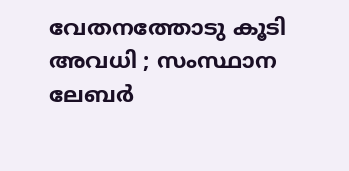വേതനത്തോടു കൂടി അവധി ; സംസ്ഥാന ലേബര്‍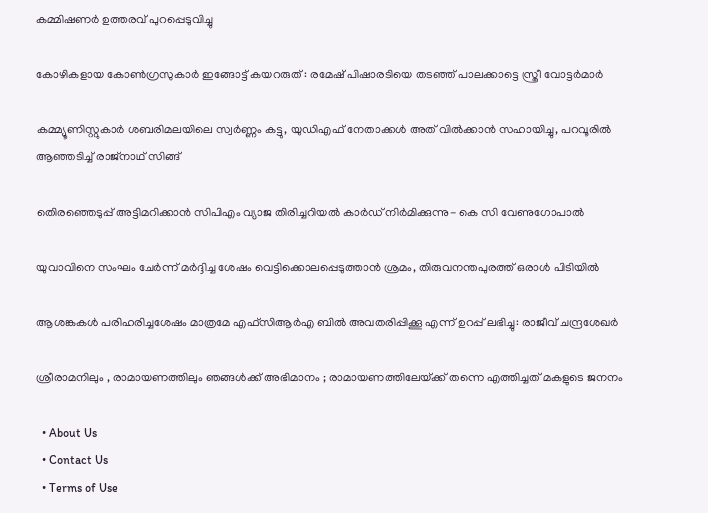കമ്മിഷണര്‍ ഉത്തരവ് പുറപ്പെടുവിച്ചു

കോഴികളായ കോൺഗ്രസുകാർ ഇങ്ങോട്ട് കയറരുത് : രമേഷ് പിഷാരടിയെ തടഞ്ഞ് പാലക്കാട്ടെ സ്ത്രീ വോട്ടർമാർ

കമ്മ്യൂണിസ്റ്റുകാര്‍ ശബരിമലയിലെ സ്വര്‍ണ്ണം കട്ടു, യുഡിഎഫ് നേതാക്കള്‍ അത് വില്‍ക്കാന്‍ സഹായിച്ചു, പറവൂരില്‍ ആഞ്ഞടിച്ച് രാജ്നാഥ് സിങ്ങ്

തെിരഞ്ഞെടുപ്പ് അട്ടിമറിക്കാന്‍ സിപിഎം വ്യാജ തിരിച്ചറിയല്‍ കാര്‍ഡ് നിര്‍മിക്കുന്നു- കെ സി വേണുഗോപാല്‍

യുവാവിനെ സംഘം ചേര്‍ന്ന് മര്‍ദ്ദിച്ച ശേഷം വെട്ടിക്കൊലപ്പെടുത്താന്‍ ശ്രമം, തിരുവനന്തപുരത്ത് ഒരാള്‍ പിടിയില്‍

ആശങ്കകള്‍ പരിഹരിച്ചശേഷം മാത്രമേ എഫ്സിആര്‍എ ബില്‍ അവതരിപ്പിക്കൂ എന്ന് ഉറപ്പ് ലഭിച്ചു: രാജീവ് ചന്ദ്രശേഖര്‍

ശ്രീരാമനിലും , രാമായണത്തിലും ഞങ്ങൾക്ക് അഭിമാനം ; രാമായണത്തിലേയ്‌ക്ക് തന്നെ എത്തിച്ചത് മകളുടെ ജനനം

  • About Us
  • Contact Us
  • Terms of Use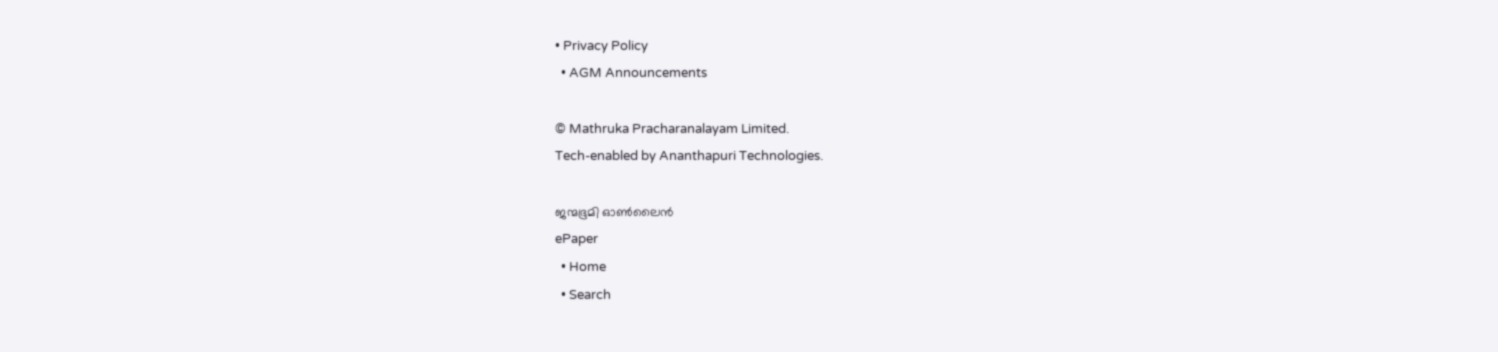• Privacy Policy
  • AGM Announcements

© Mathruka Pracharanalayam Limited.
Tech-enabled by Ananthapuri Technologies.

ജന്മഭൂമി ഓണ്‍ലൈന്‍
ePaper
  • Home
  • Search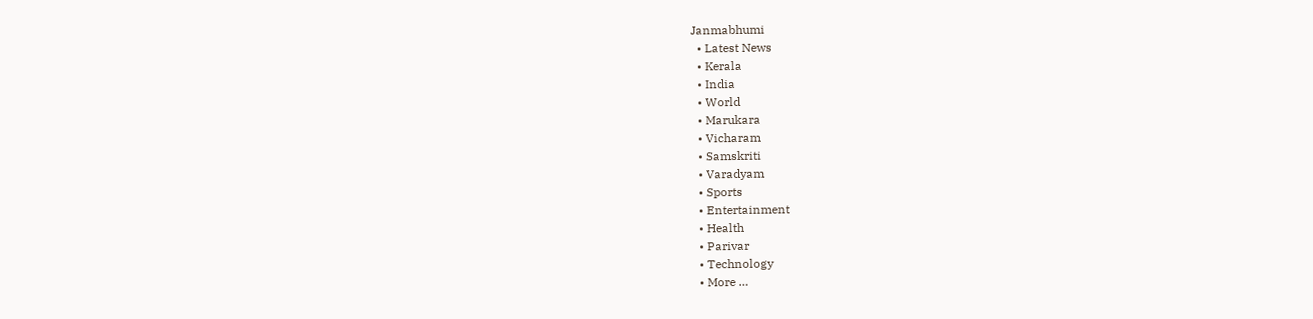Janmabhumi
  • Latest News
  • Kerala
  • India
  • World
  • Marukara
  • Vicharam
  • Samskriti
  • Varadyam
  • Sports
  • Entertainment
  • Health
  • Parivar
  • Technology
  • More …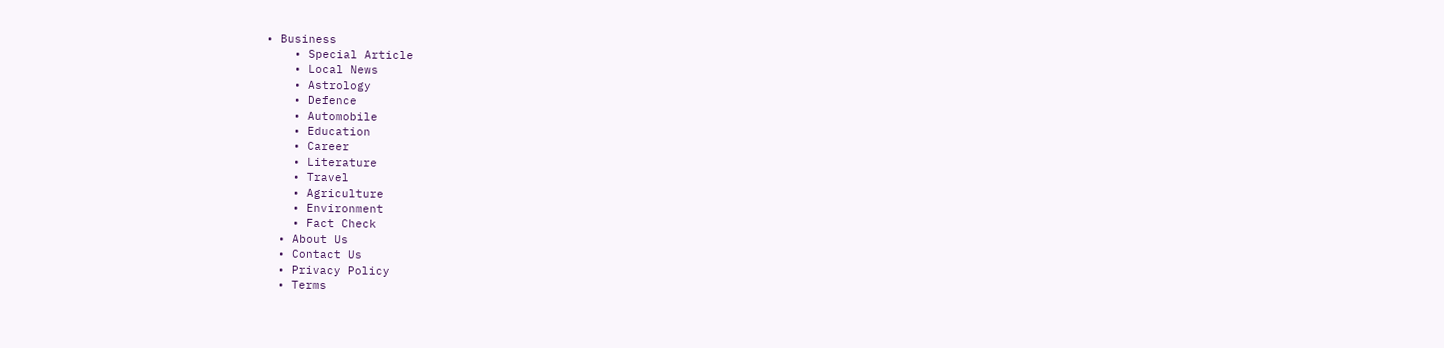• Business
    • Special Article
    • Local News
    • Astrology
    • Defence
    • Automobile
    • Education
    • Career
    • Literature
    • Travel
    • Agriculture
    • Environment
    • Fact Check
  • About Us
  • Contact Us
  • Privacy Policy
  • Terms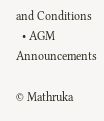and Conditions
  • AGM Announcements

© Mathruka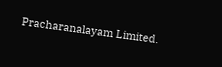Pracharanalayam Limited.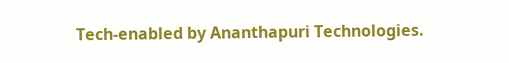Tech-enabled by Ananthapuri Technologies.